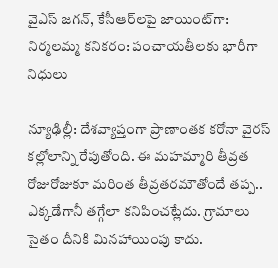వైఎస్ జగన్, కేసీఆర్‌లపై జాయింట్‌గా: నిర్మలమ్మ కనికరం: పంచాయతీలకు భారీగా నిధులు

న్యూఢిల్లీ: దేశవ్యాప్తంగా ప్రాణాంతక కరోనా వైరస్ కల్లోలాన్ని రేపుతోంది. ఈ మహమ్మారి తీవ్రత రోజురోజుకూ మరింత తీవ్రతరమౌతోందే తప్ప.. ఎక్కడేగానీ తగ్గేలా కనిపించట్లేదు. గ్రామాలు సైతం దీనికి మినహాయింపు కాదు.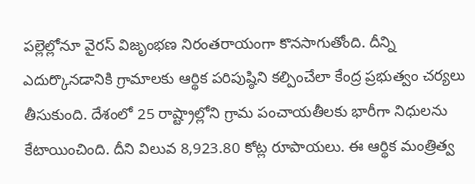పల్లెల్లోనూ వైరస్ విజృంభణ నిరంతరాయంగా కొనసాగుతోంది. దీన్ని ఎదుర్కొనడానికి గ్రామాలకు ఆర్థిక పరిపుష్ఠిని కల్పించేలా కేంద్ర ప్రభుత్వం చర్యలు తీసుకుంది. దేశంలో 25 రాష్ట్రాల్లోని గ్రామ పంచాయతీలకు భారీగా నిధులను కేటాయించింది. దీని విలువ 8,923.80 కోట్ల రూపాయలు. ఈ ఆర్థిక మంత్రిత్వ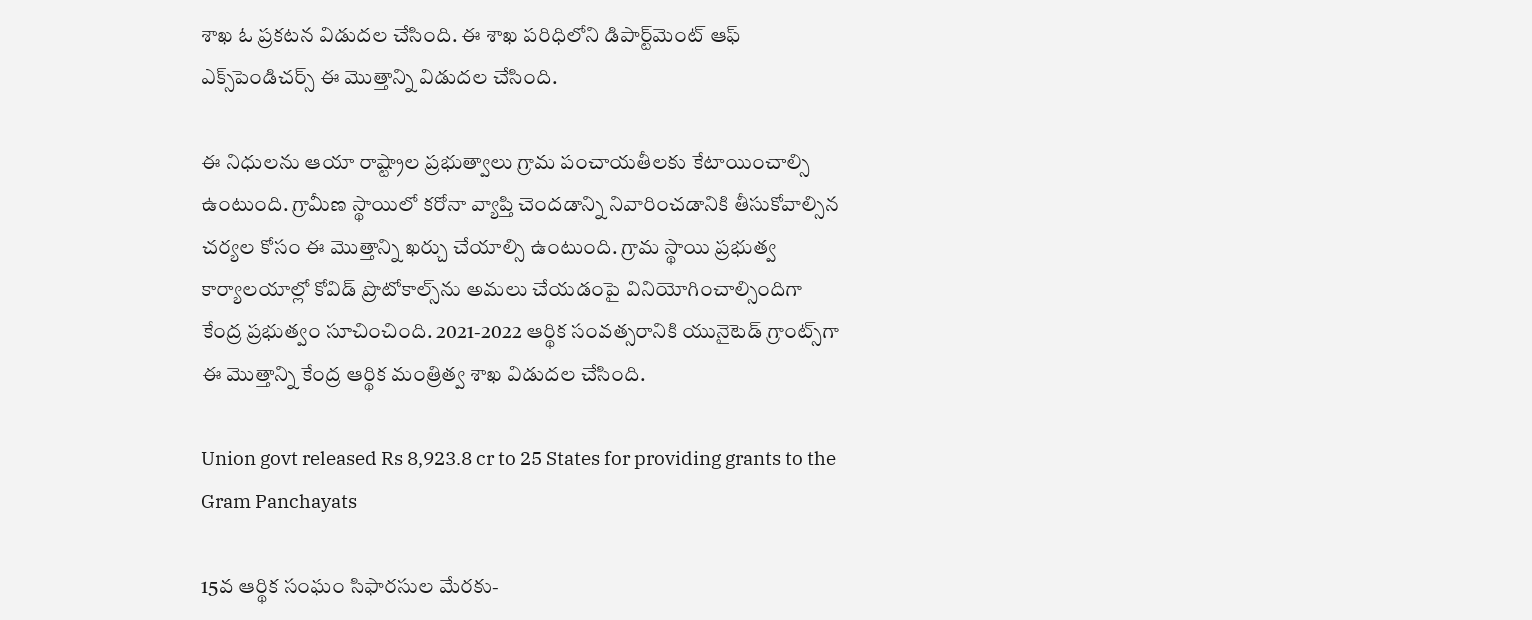శాఖ ఓ ప్రకటన విడుదల చేసింది. ఈ శాఖ పరిధిలోని డిపార్ట్‌మెంట్ ఆఫ్ ఎక్స్‌పెండిచర్స్ ఈ మొత్తాన్ని విడుదల చేసింది.

ఈ నిధులను ఆయా రాష్ట్రాల ప్రభుత్వాలు గ్రామ పంచాయతీలకు కేటాయించాల్సి ఉంటుంది. గ్రామీణ స్థాయిలో కరోనా వ్యాప్తి చెందడాన్ని నివారించడానికి తీసుకోవాల్సిన చర్యల కోసం ఈ మొత్తాన్ని ఖర్చు చేయాల్సి ఉంటుంది. గ్రామ స్థాయి ప్రభుత్వ కార్యాలయాల్లో కోవిడ్ ప్రొటోకాల్స్‌ను అమలు చేయడంపై వినియోగించాల్సిందిగా కేంద్ర ప్రభుత్వం సూచించింది. 2021-2022 ఆర్థిక సంవత్సరానికి యునైటెడ్ గ్రాంట్స్‌గా ఈ మొత్తాన్ని కేంద్ర ఆర్థిక మంత్రిత్వ శాఖ విడుదల చేసింది.

Union govt released Rs 8,923.8 cr to 25 States for providing grants to the Gram Panchayats

15వ ఆర్థిక సంఘం సిఫారసుల మేరకు-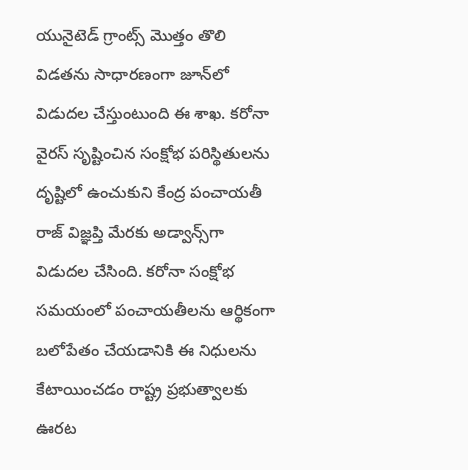యునైటెడ్ గ్రాంట్స్ మొత్తం తొలి విడతను సాధారణంగా జూన్‌లో విడుదల చేస్తుంటుంది ఈ శాఖ. కరోనా వైరస్ సృష్టించిన సంక్షోభ పరిస్థితులను దృష్టిలో ఉంచుకుని కేంద్ర పంచాయతీ రాజ్ విజ్ఞప్తి మేరకు అడ్వాన్స్‌గా విడుదల చేసింది. కరోనా సంక్షోభ సమయంలో పంచాయతీలను ఆర్థికంగా బలోపేతం చేయడానికి ఈ నిధులను కేటాయించడం రాష్ట్ర ప్రభుత్వాలకు ఊరట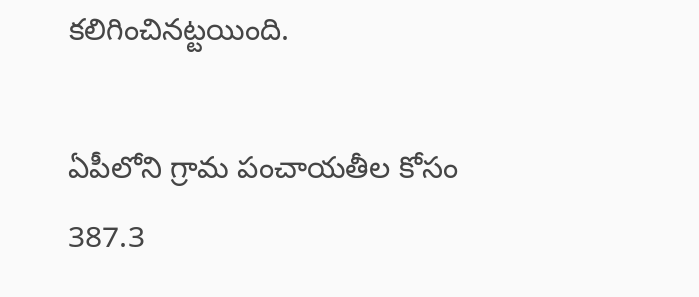కలిగించినట్టయింది.

ఏపీలోని గ్రామ పంచాయతీల కోసం 387.3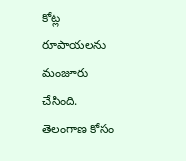కోట్ల రూపాయలను మంజూరు చేసింది. తెలంగాణ కోసం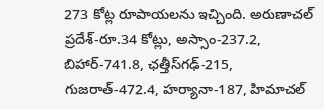273 కోట్ల రూపాయలను ఇచ్చింది. అరుణాచల్ ప్రదేశ్-రూ.34 కోట్లు, అస్సాం-237.2, బిహార్-741.8, ఛత్తీస్‌గఢ్-215, గుజరాత్-472.4, హర్యానా-187, హిమాచల్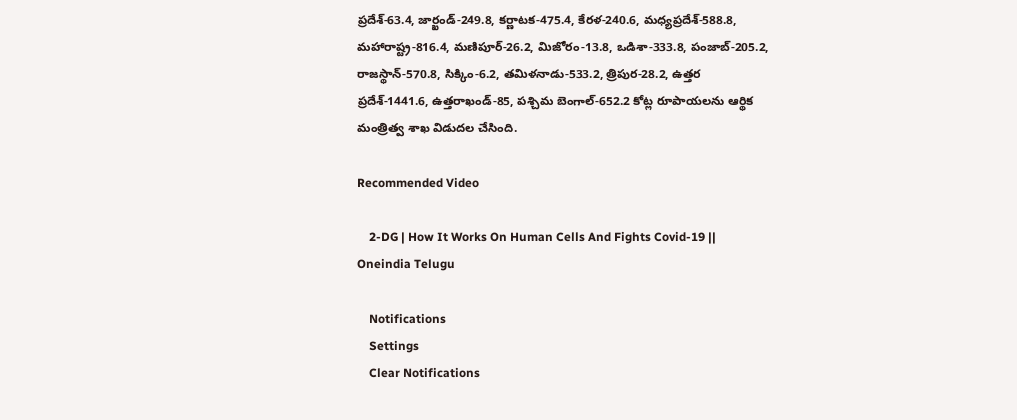ప్రదేశ్-63.4, జార్ఖండ్-249.8, కర్ణాటక-475.4, కేరళ-240.6, మధ్యప్రదేశ్-588.8, మహారాష్ట్ర-816.4, మణిపూర్-26.2, మిజోరం-13.8, ఒడిశా-333.8, పంజాబ్-205.2, రాజస్థాన్-570.8, సిక్కిం-6.2, తమిళనాడు-533.2, త్రిపుర-28.2, ఉత్తర ప్రదేశ్-1441.6, ఉత్తరాఖండ్-85, పశ్చిమ బెంగాల్-652.2 కోట్ల రూపాయలను ఆర్థిక మంత్రిత్వ శాఖ విడుదల చేసింది.

Recommended Video

    2-DG | How It Works On Human Cells And Fights Covid-19 || Oneindia Telugu

    Notifications
    Settings
    Clear Notifications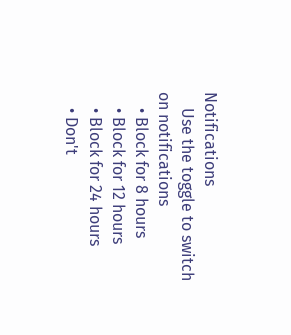Notifications
    Use the toggle to switch on notifications
    • Block for 8 hours
    • Block for 12 hours
    • Block for 24 hours
    • Don't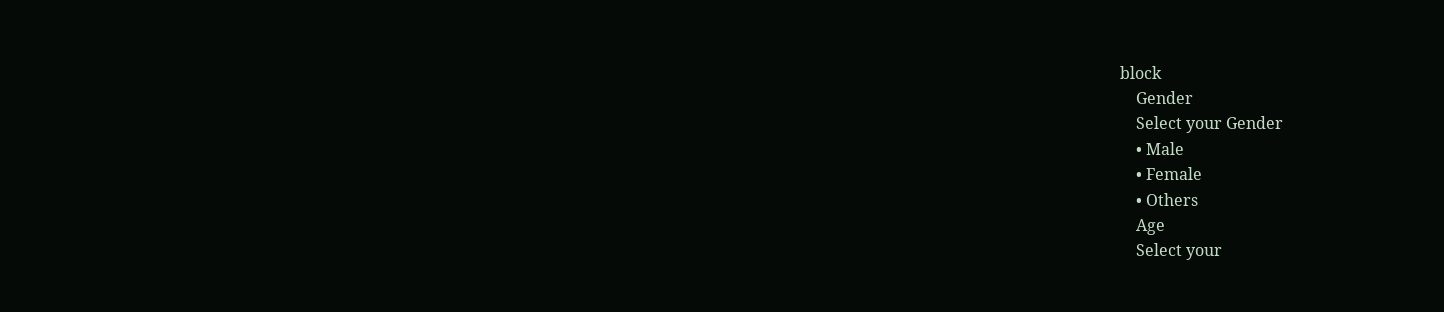block
    Gender
    Select your Gender
    • Male
    • Female
    • Others
    Age
    Select your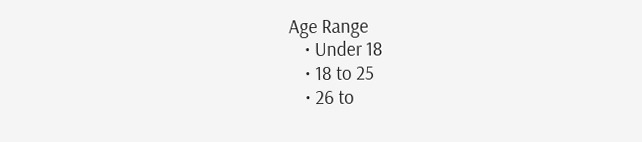Age Range
    • Under 18
    • 18 to 25
    • 26 to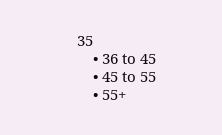35
    • 36 to 45
    • 45 to 55
    • 55+